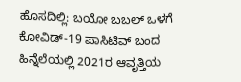ಹೊಸದಿಲ್ಲಿ: ಬಯೋ ಬಬಲ್ ಒಳಗೆ ಕೋವಿಡ್-19 ಪಾಸಿಟಿವ್ ಬಂದ ಹಿನ್ನೆಲೆಯಲ್ಲಿ 2021ರ ಆವೃತ್ತಿಯ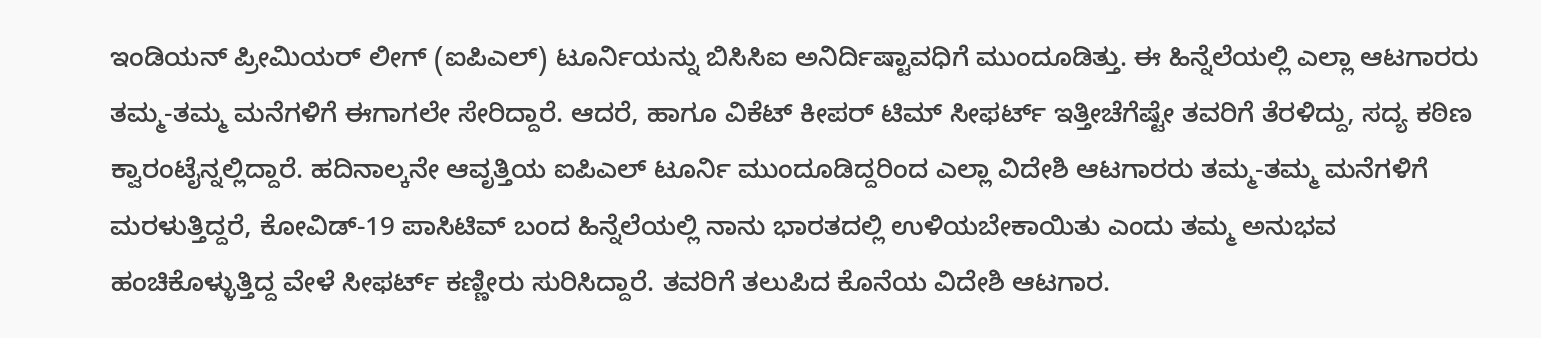ಇಂಡಿಯನ್ ಪ್ರೀಮಿಯರ್ ಲೀಗ್ (ಐಪಿಎಲ್) ಟೂರ್ನಿಯನ್ನು ಬಿಸಿಸಿಐ ಅನಿರ್ದಿಷ್ಟಾವಧಿಗೆ ಮುಂದೂಡಿತ್ತು. ಈ ಹಿನ್ನೆಲೆಯಲ್ಲಿ ಎಲ್ಲಾ ಆಟಗಾರರು ತಮ್ಮ-ತಮ್ಮ ಮನೆಗಳಿಗೆ ಈಗಾಗಲೇ ಸೇರಿದ್ದಾರೆ. ಆದರೆ, ಹಾಗೂ ವಿಕೆಟ್ ಕೀಪರ್ ಟಿಮ್ ಸೀಫರ್ಟ್ ಇತ್ತೀಚೆಗೆಷ್ಟೇ ತವರಿಗೆ ತೆರಳಿದ್ದು, ಸದ್ಯ ಕಠಿಣ ಕ್ವಾರಂಟೈನ್ನಲ್ಲಿದ್ದಾರೆ. ಹದಿನಾಲ್ಕನೇ ಆವೃತ್ತಿಯ ಐಪಿಎಲ್ ಟೂರ್ನಿ ಮುಂದೂಡಿದ್ದರಿಂದ ಎಲ್ಲಾ ವಿದೇಶಿ ಆಟಗಾರರು ತಮ್ಮ-ತಮ್ಮ ಮನೆಗಳಿಗೆ ಮರಳುತ್ತಿದ್ದರೆ, ಕೋವಿಡ್-19 ಪಾಸಿಟಿವ್ ಬಂದ ಹಿನ್ನೆಲೆಯಲ್ಲಿ ನಾನು ಭಾರತದಲ್ಲಿ ಉಳಿಯಬೇಕಾಯಿತು ಎಂದು ತಮ್ಮ ಅನುಭವ ಹಂಚಿಕೊಳ್ಳುತ್ತಿದ್ದ ವೇಳೆ ಸೀಫರ್ಟ್ ಕಣ್ಣೀರು ಸುರಿಸಿದ್ದಾರೆ. ತವರಿಗೆ ತಲುಪಿದ ಕೊನೆಯ ವಿದೇಶಿ ಆಟಗಾರ.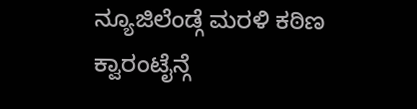ನ್ಯೂಜಿಲೆಂಡ್ಗೆ ಮರಳಿ ಕಠಿಣ ಕ್ವಾರಂಟೈನ್ಗೆ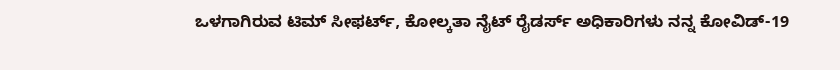ಒಳಗಾಗಿರುವ ಟಿಮ್ ಸೀಫರ್ಟ್, ಕೋಲ್ಕತಾ ನೈಟ್ ರೈಡರ್ಸ್ ಅಧಿಕಾರಿಗಳು ನನ್ನ ಕೋವಿಡ್-19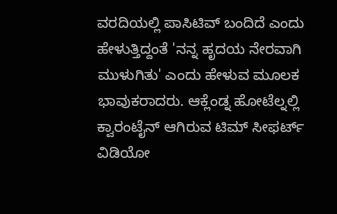ವರದಿಯಲ್ಲಿ ಪಾಸಿಟಿವ್ ಬಂದಿದೆ ಎಂದು ಹೇಳುತ್ತಿದ್ದಂತೆ 'ನನ್ನ ಹೃದಯ ನೇರವಾಗಿ ಮುಳುಗಿತು' ಎಂದು ಹೇಳುವ ಮೂಲಕ ಭಾವುಕರಾದರು. ಆಕ್ಲೆಂಡ್ನ ಹೋಟೆಲ್ನಲ್ಲಿ ಕ್ವಾರಂಟೈನ್ ಆಗಿರುವ ಟಿಮ್ ಸೀಫರ್ಟ್ ವಿಡಿಯೋ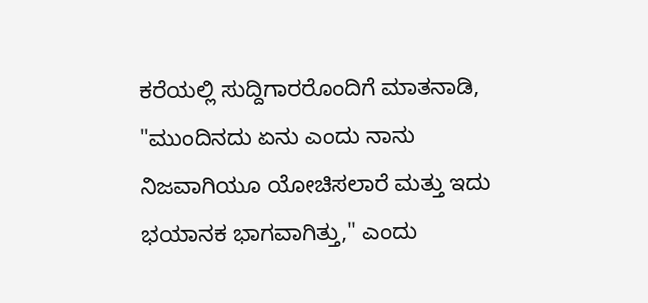ಕರೆಯಲ್ಲಿ ಸುದ್ದಿಗಾರರೊಂದಿಗೆ ಮಾತನಾಡಿ, "ಮುಂದಿನದು ಏನು ಎಂದು ನಾನು ನಿಜವಾಗಿಯೂ ಯೋಚಿಸಲಾರೆ ಮತ್ತು ಇದು ಭಯಾನಕ ಭಾಗವಾಗಿತ್ತು," ಎಂದು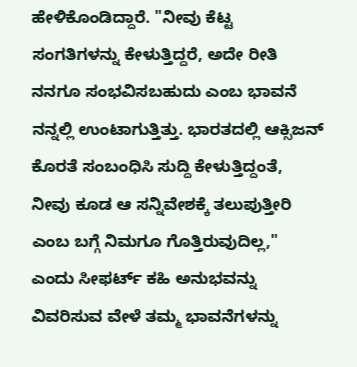ಹೇಳಿಕೊಂಡಿದ್ದಾರೆ. "ನೀವು ಕೆಟ್ಟ ಸಂಗತಿಗಳನ್ನು ಕೇಳುತ್ತಿದ್ದರೆ, ಅದೇ ರೀತಿ ನನಗೂ ಸಂಭವಿಸಬಹುದು ಎಂಬ ಭಾವನೆ ನನ್ನಲ್ಲಿ ಉಂಟಾಗುತ್ತಿತ್ತು. ಭಾರತದಲ್ಲಿ ಆಕ್ಸಿಜನ್ ಕೊರತೆ ಸಂಬಂಧಿಸಿ ಸುದ್ದಿ ಕೇಳುತ್ತಿದ್ದಂತೆ, ನೀವು ಕೂಡ ಆ ಸನ್ನಿವೇಶಕ್ಕೆ ತಲುಪುತ್ತೀರಿ ಎಂಬ ಬಗ್ಗೆ ನಿಮಗೂ ಗೊತ್ತಿರುವುದಿಲ್ಲ," ಎಂದು ಸೀಫರ್ಟ್ ಕಹಿ ಅನುಭವನ್ನು ವಿವರಿಸುವ ವೇಳೆ ತಮ್ಮ ಭಾವನೆಗಳನ್ನು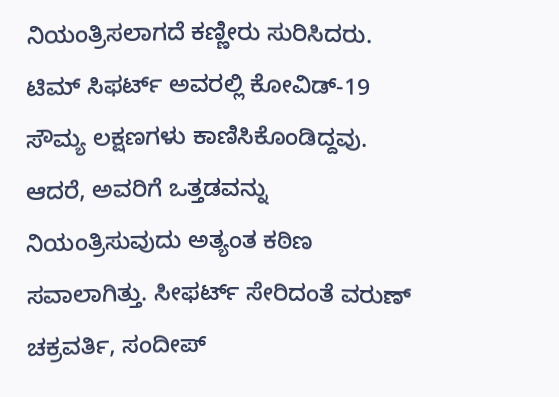ನಿಯಂತ್ರಿಸಲಾಗದೆ ಕಣ್ಣೀರು ಸುರಿಸಿದರು. ಟಿಮ್ ಸಿಫರ್ಟ್ ಅವರಲ್ಲಿ ಕೋವಿಡ್-19 ಸೌಮ್ಯ ಲಕ್ಷಣಗಳು ಕಾಣಿಸಿಕೊಂಡಿದ್ದವು. ಆದರೆ, ಅವರಿಗೆ ಒತ್ತಡವನ್ನು ನಿಯಂತ್ರಿಸುವುದು ಅತ್ಯಂತ ಕಠಿಣ ಸವಾಲಾಗಿತ್ತು. ಸೀಫರ್ಟ್ ಸೇರಿದಂತೆ ವರುಣ್ ಚಕ್ರವರ್ತಿ, ಸಂದೀಪ್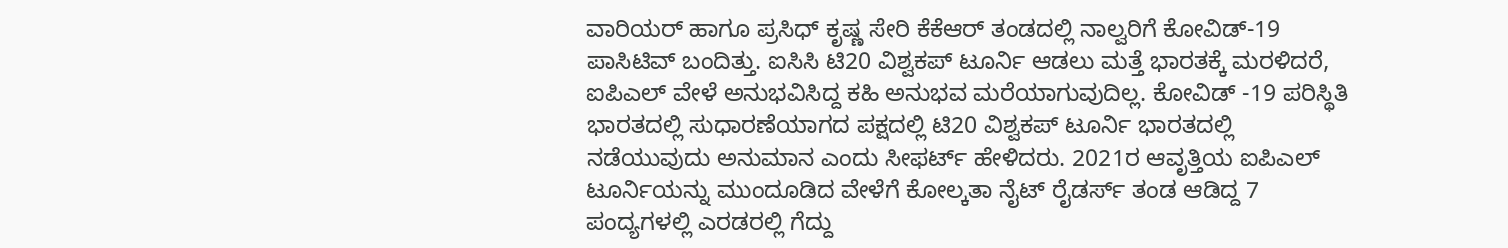ವಾರಿಯರ್ ಹಾಗೂ ಪ್ರಸಿಧ್ ಕೃಷ್ಣ ಸೇರಿ ಕೆಕೆಆರ್ ತಂಡದಲ್ಲಿ ನಾಲ್ವರಿಗೆ ಕೋವಿಡ್-19 ಪಾಸಿಟಿವ್ ಬಂದಿತ್ತು. ಐಸಿಸಿ ಟಿ20 ವಿಶ್ವಕಪ್ ಟೂರ್ನಿ ಆಡಲು ಮತ್ತೆ ಭಾರತಕ್ಕೆ ಮರಳಿದರೆ, ಐಪಿಎಲ್ ವೇಳೆ ಅನುಭವಿಸಿದ್ದ ಕಹಿ ಅನುಭವ ಮರೆಯಾಗುವುದಿಲ್ಲ. ಕೋವಿಡ್ -19 ಪರಿಸ್ಥಿತಿ ಭಾರತದಲ್ಲಿ ಸುಧಾರಣೆಯಾಗದ ಪಕ್ಷದಲ್ಲಿ ಟಿ20 ವಿಶ್ವಕಪ್ ಟೂರ್ನಿ ಭಾರತದಲ್ಲಿ ನಡೆಯುವುದು ಅನುಮಾನ ಎಂದು ಸೀಫರ್ಟ್ ಹೇಳಿದರು. 2021ರ ಆವೃತ್ತಿಯ ಐಪಿಎಲ್ ಟೂರ್ನಿಯನ್ನು ಮುಂದೂಡಿದ ವೇಳೆಗೆ ಕೋಲ್ಕತಾ ನೈಟ್ ರೈಡರ್ಸ್ ತಂಡ ಆಡಿದ್ದ 7 ಪಂದ್ಯಗಳಲ್ಲಿ ಎರಡರಲ್ಲಿ ಗೆದ್ದು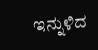ಇನ್ನುಳಿದ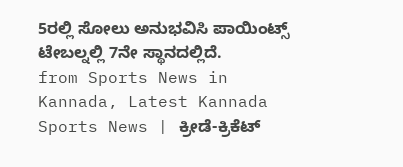5ರಲ್ಲಿ ಸೋಲು ಅನುಭವಿಸಿ ಪಾಯಿಂಟ್ಸ್ ಟೇಬಲ್ನಲ್ಲಿ 7ನೇ ಸ್ಥಾನದಲ್ಲಿದೆ.
from Sports News in Kannada, Latest Kannada Sports News | ಕ್ರೀಡೆ-ಕ್ರಿಕೆಟ್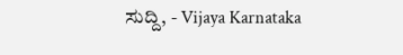ಸುದ್ದಿ, - Vijaya Karnataka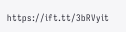https://ift.tt/3bRVyit